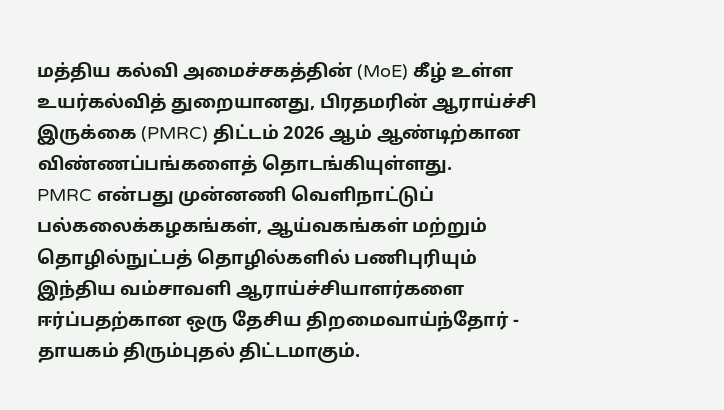மத்திய கல்வி அமைச்சகத்தின் (MoE) கீழ் உள்ள உயர்கல்வித் துறையானது, பிரதமரின் ஆராய்ச்சி இருக்கை (PMRC) திட்டம் 2026 ஆம் ஆண்டிற்கான விண்ணப்பங்களைத் தொடங்கியுள்ளது.
PMRC என்பது முன்னணி வெளிநாட்டுப் பல்கலைக்கழகங்கள், ஆய்வகங்கள் மற்றும் தொழில்நுட்பத் தொழில்களில் பணிபுரியும் இந்திய வம்சாவளி ஆராய்ச்சியாளர்களை ஈர்ப்பதற்கான ஒரு தேசிய திறமைவாய்ந்தோர் - தாயகம் திரும்புதல் திட்டமாகும்.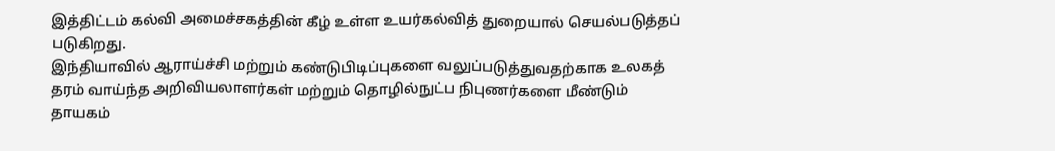இத்திட்டம் கல்வி அமைச்சகத்தின் கீழ் உள்ள உயர்கல்வித் துறையால் செயல்படுத்தப் படுகிறது.
இந்தியாவில் ஆராய்ச்சி மற்றும் கண்டுபிடிப்புகளை வலுப்படுத்துவதற்காக உலகத் தரம் வாய்ந்த அறிவியலாளர்கள் மற்றும் தொழில்நுட்ப நிபுணர்களை மீண்டும் தாயகம்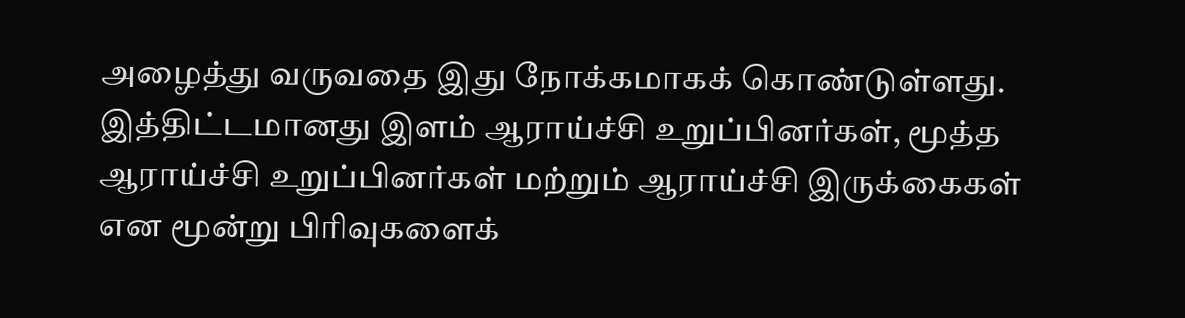அழைத்து வருவதை இது நோக்கமாகக் கொண்டுள்ளது.
இத்திட்டமானது இளம் ஆராய்ச்சி உறுப்பினர்கள், மூத்த ஆராய்ச்சி உறுப்பினர்கள் மற்றும் ஆராய்ச்சி இருக்கைகள் என மூன்று பிரிவுகளைக்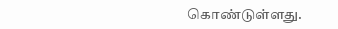கொண்டுள்ளது.